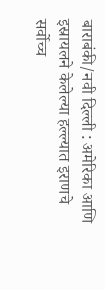बाराबंकी/नवी दिल्ली : अमेरिका आणि इस्रायलने केलेल्या हल्ल्यात इराणचे सर्वोच्च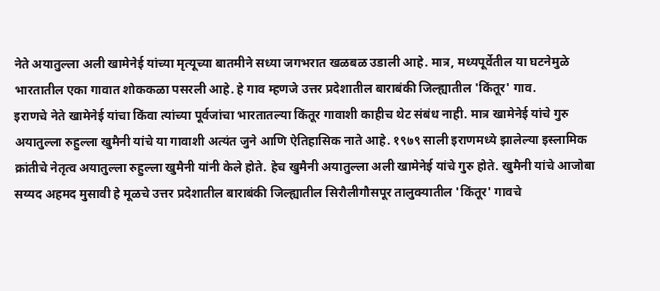नेते अयातुल्ला अली खामेनेई यांच्या मृत्यूच्या बातमीने सध्या जगभरात खळबळ उडाली आहे. मात्र, मध्यपूर्वेतील या घटनेमुळे भारतातील एका गावात शोककळा पसरली आहे. हे गाव म्हणजे उत्तर प्रदेशातील बाराबंकी जिल्ह्यातील 'किंतूर' गाव.
इराणचे नेते खामेनेई यांचा किंवा त्यांच्या पूर्वजांचा भारतातल्या किंतूर गावाशी काहीच थेट संबंध नाही. मात्र खामेनेई यांचे गुरु अयातुल्ला रुहुल्ला खुमैनी यांचे या गावाशी अत्यंत जुने आणि ऐतिहासिक नाते आहे. १९७९ साली इराणमध्ये झालेल्या इस्लामिक क्रांतीचे नेतृत्व अयातुल्ला रुहुल्ला खुमैनी यांनी केले होते. हेच खुमैनी अयातुल्ला अली खामेनेई यांचे गुरु होते. खुमैनी यांचे आजोबा सय्यद अहमद मुसावी हे मूळचे उत्तर प्रदेशातील बाराबंकी जिल्ह्यातील सिरौलीगौसपूर तालुक्यातील 'किंतूर' गावचे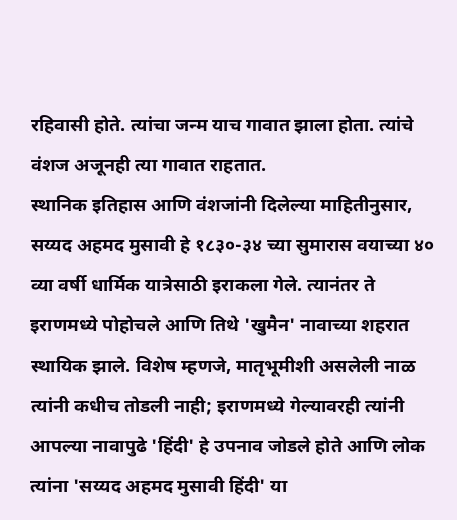रहिवासी होते. त्यांचा जन्म याच गावात झाला होता. त्यांचे वंशज अजूनही त्या गावात राहतात.
स्थानिक इतिहास आणि वंशजांनी दिलेल्या माहितीनुसार, सय्यद अहमद मुसावी हे १८३०-३४ च्या सुमारास वयाच्या ४० व्या वर्षी धार्मिक यात्रेसाठी इराकला गेले. त्यानंतर ते इराणमध्ये पोहोचले आणि तिथे 'खुमैन' नावाच्या शहरात स्थायिक झाले. विशेष म्हणजे, मातृभूमीशी असलेली नाळ त्यांनी कधीच तोडली नाही; इराणमध्ये गेल्यावरही त्यांनी आपल्या नावापुढे 'हिंदी' हे उपनाव जोडले होते आणि लोक त्यांना 'सय्यद अहमद मुसावी हिंदी' या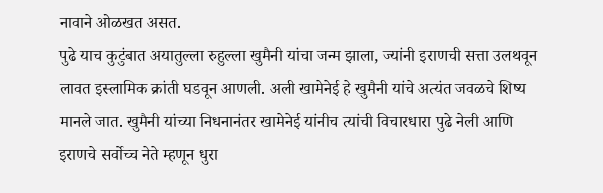नावाने ओळखत असत.
पुढे याच कुटुंबात अयातुल्ला रुहुल्ला खुमैनी यांचा जन्म झाला, ज्यांनी इराणची सत्ता उलथवून लावत इस्लामिक क्रांती घडवून आणली. अली खामेनेई हे खुमैनी यांचे अत्यंत जवळचे शिष्य मानले जात. खुमैनी यांच्या निधनानंतर खामेनेई यांनीच त्यांची विचारधारा पुढे नेली आणि इराणचे सर्वोच्च नेते म्हणून धुरा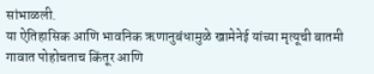सांभाळली.
या ऐतिहासिक आणि भावनिक ऋणानुबंधामुळे खामेनेई यांच्या मृत्यूची बातमी गावात पोहोचताच किंतूर आणि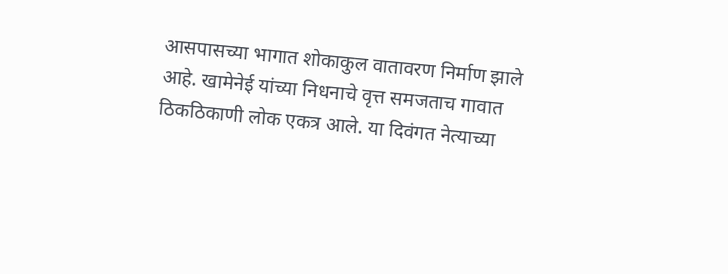आसपासच्या भागात शोकाकुल वातावरण निर्माण झाले आहे. खामेनेई यांच्या निधनाचे वृत्त समजताच गावात ठिकठिकाणी लोक एकत्र आले. या दिवंगत नेत्याच्या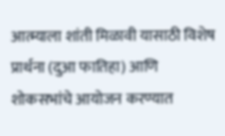आत्म्याला शांती मिळावी यासाठी विशेष प्रार्थना (दुआ फातिहा) आणि शोकसभांचे आयोजन करण्यात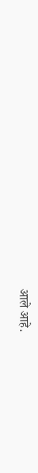आले आहे.